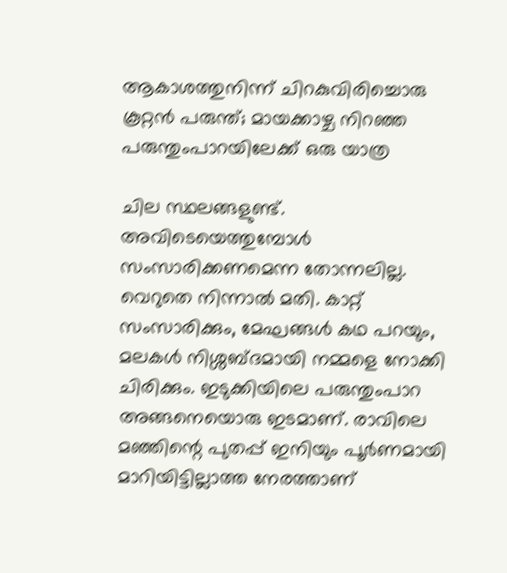ആകാശത്തുനിന്ന് ചിറകുവിരിച്ചൊരു കൂറ്റൻ പരുന്ത്; മായക്കാഴ്ച നിറഞ്ഞ പരുന്തുംപാറയിലേക്ക് ഒരു യാത്ര

ചില സ്ഥലങ്ങളുണ്ട്. അവിടെയെത്തുമ്പോൾ സംസാരിക്കണമെന്ന തോന്നലില്ല. വെറുതെ നിന്നാൽ മതി. കാറ്റ് സംസാരിക്കും, മേഘങ്ങൾ കഥ പറയും, മലകൾ നിശ്ശബ്ദമായി നമ്മളെ നോക്കി ചിരിക്കും. ഇടുക്കിയിലെ പരുന്തുംപാറ അങ്ങനെയൊരു ഇടമാണ്. രാവിലെ മഞ്ഞിന്റെ പുതപ്പ് ഇനിയും പൂർണമായി മാറിയിട്ടില്ലാത്ത നേരത്താണ്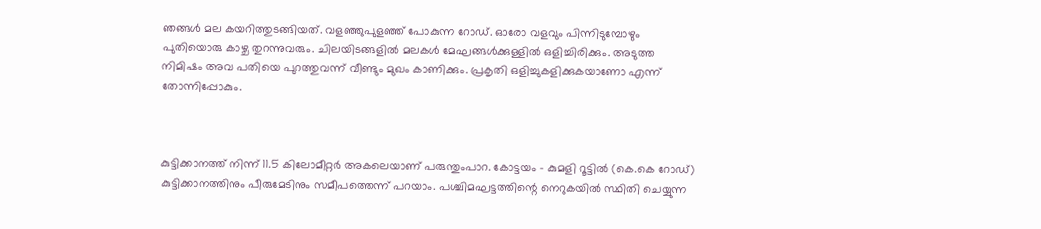ഞങ്ങൾ മല കയറിത്തുടങ്ങിയത്. വളഞ്ഞുപുളഞ്ഞ് പോകുന്ന റോഡ്. ഓരോ വളവും പിന്നിടുമ്പോഴും പുതിയൊരു കാഴ്ച തുറന്നുവരും. ചിലയിടങ്ങളിൽ മലകൾ മേഘങ്ങൾക്കുള്ളിൽ ഒളിച്ചിരിക്കും. അടുത്ത നിമിഷം അവ പതിയെ പുറത്തുവന്ന് വീണ്ടും മുഖം കാണിക്കും. പ്രകൃതി ഒളിച്ചുകളിക്കുകയാണോ എന്ന് തോന്നിപ്പോകും.



കുട്ടിക്കാനത്ത് നിന്ന് 11.5 കിലോമീറ്റർ അകലെയാണ് പരുന്തുംപാറ. കോട്ടയം - കുമളി റൂട്ടിൽ (കെ.കെ റോഡ്) കുട്ടിക്കാനത്തിനും പീരുമേടിനും സമീപത്തെന്ന് പറയാം. പശ്ചിമഘട്ടത്തിന്റെ നെറുകയിൽ സ്ഥിതി ചെയ്യുന്ന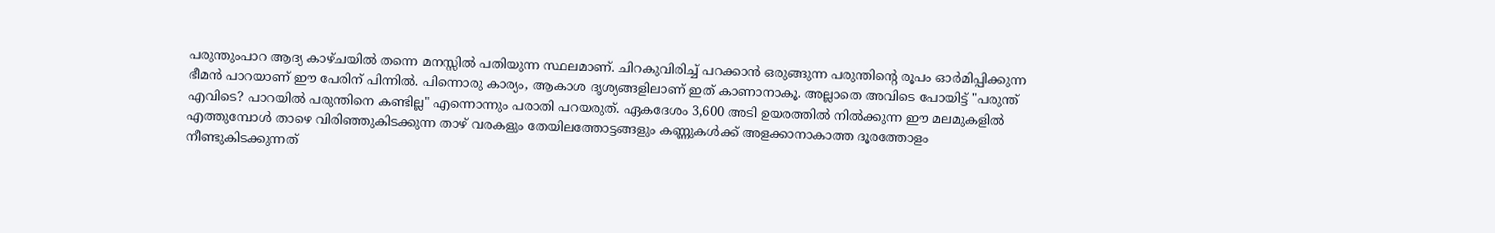പരുന്തുംപാറ ആദ്യ കാഴ്ചയിൽ തന്നെ മനസ്സിൽ പതിയുന്ന സ്ഥലമാണ്. ചിറകുവിരിച്ച് പറക്കാൻ ഒരുങ്ങുന്ന പരുന്തിന്റെ രൂപം ഓർമിപ്പിക്കുന്ന ഭീമൻ പാറയാണ് ഈ പേരിന് പിന്നിൽ. പിന്നൊരു കാര്യം, ആകാശ ദൃശ്യങ്ങളിലാണ് ഇത് കാണാനാകൂ. അല്ലാതെ അവിടെ പോയിട്ട് "പരുന്ത് എവിടെ? പാറയിൽ പരുന്തിനെ കണ്ടില്ല" എന്നൊന്നും പരാതി പറയരുത്. ഏകദേശം 3,600 അടി ഉയരത്തിൽ നിൽക്കുന്ന ഈ മലമുകളിൽ എത്തുമ്പോൾ താഴെ വിരിഞ്ഞുകിടക്കുന്ന താഴ് വരകളും തേയിലത്തോട്ടങ്ങളും കണ്ണുകൾക്ക് അളക്കാനാകാത്ത ദൂരത്തോളം നീണ്ടുകിടക്കുന്നത്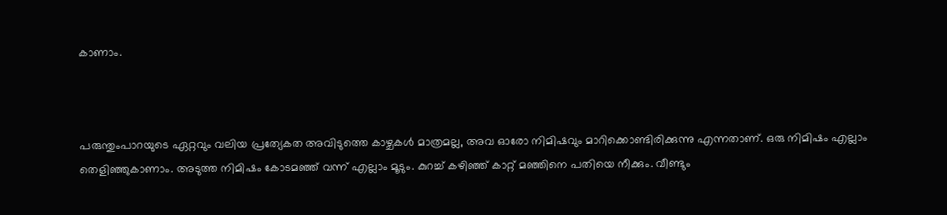കാണാം.



പരുന്തുംപാറയുടെ ഏറ്റവും വലിയ പ്രത്യേകത അവിടുത്തെ കാഴ്ചകൾ മാത്രമല്ല, അവ ഓരോ നിമിഷവും മാറിക്കൊണ്ടിരിക്കുന്നു എന്നതാണ്. ഒരു നിമിഷം എല്ലാം തെളിഞ്ഞുകാണാം. അടുത്ത നിമിഷം കോടമഞ്ഞ് വന്ന് എല്ലാം മൂടും. കുറച്ച് കഴിഞ്ഞ് കാറ്റ് മഞ്ഞിനെ പതിയെ നീക്കും. വീണ്ടും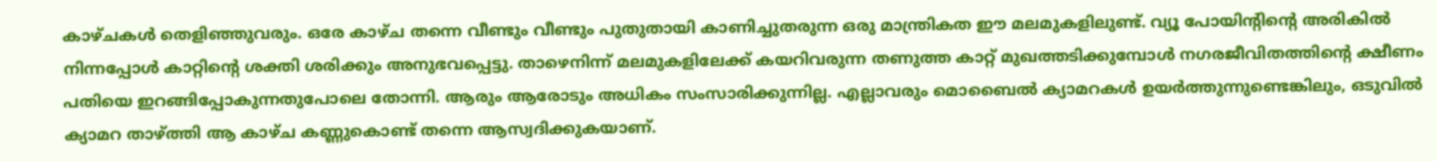കാഴ്ചകൾ തെളിഞ്ഞുവരും. ഒരേ കാഴ്ച തന്നെ വീണ്ടും വീണ്ടും പുതുതായി കാണിച്ചുതരുന്ന ഒരു മാന്ത്രികത ഈ മലമുകളിലുണ്ട്. വ്യൂ പോയിന്റിന്റെ അരികിൽ നിന്നപ്പോൾ കാറ്റിന്റെ ശക്തി ശരിക്കും അനുഭവപ്പെട്ടു. താഴെനിന്ന് മലമുകളിലേക്ക് കയറിവരുന്ന തണുത്ത കാറ്റ് മുഖത്തടിക്കുമ്പോൾ നഗരജീവിതത്തിന്റെ ക്ഷീണം പതിയെ ഇറങ്ങിപ്പോകുന്നതുപോലെ തോന്നി. ആരും ആരോടും അധികം സംസാരിക്കുന്നില്ല. എല്ലാവരും മൊബൈൽ ക്യാമറകൾ ഉയർത്തുന്നുണ്ടെങ്കിലും, ഒടുവിൽ ക്യാമറ താഴ്ത്തി ആ കാഴ്ച കണ്ണുകൊണ്ട് തന്നെ ആസ്വദിക്കുകയാണ്.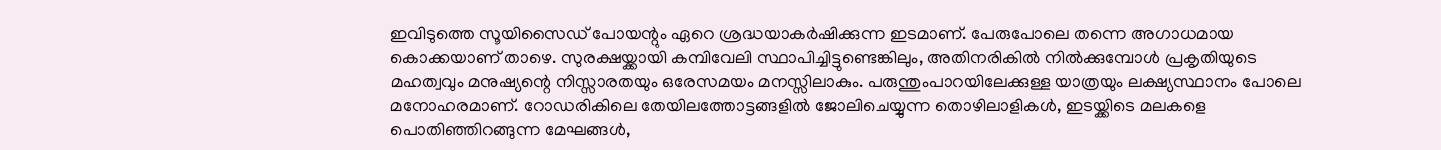ഇവിടുത്തെ സൂയിസൈഡ് പോയന്റും ഏറെ ശ്രദ്ധയാകർഷിക്കുന്ന ഇടമാണ്. പേരുപോലെ തന്നെ അഗാധമായ കൊക്കയാണ് താഴെ. സുരക്ഷയ്ക്കായി കമ്പിവേലി സ്ഥാപിച്ചിട്ടുണ്ടെങ്കിലും, അതിനരികിൽ നിൽക്കുമ്പോൾ പ്രകൃതിയുടെ മഹത്വവും മനുഷ്യന്റെ നിസ്സാരതയും ഒരേസമയം മനസ്സിലാകും. പരുന്തുംപാറയിലേക്കുള്ള യാത്രയും ലക്ഷ്യസ്ഥാനം പോലെ മനോഹരമാണ്. റോഡരികിലെ തേയിലത്തോട്ടങ്ങളിൽ ജോലിചെയ്യുന്ന തൊഴിലാളികൾ, ഇടയ്ക്കിടെ മലകളെ പൊതിഞ്ഞിറങ്ങുന്ന മേഘങ്ങൾ,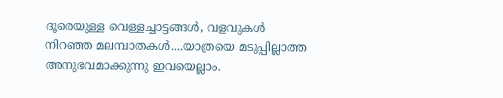ദൂരെയുള്ള വെള്ളച്ചാട്ടങ്ങൾ, വളവുകൾ നിറഞ്ഞ മലമ്പാതകൾ....യാത്രയെ മടുപ്പില്ലാത്ത അനുഭവമാക്കുന്നു ഇവയെല്ലാം.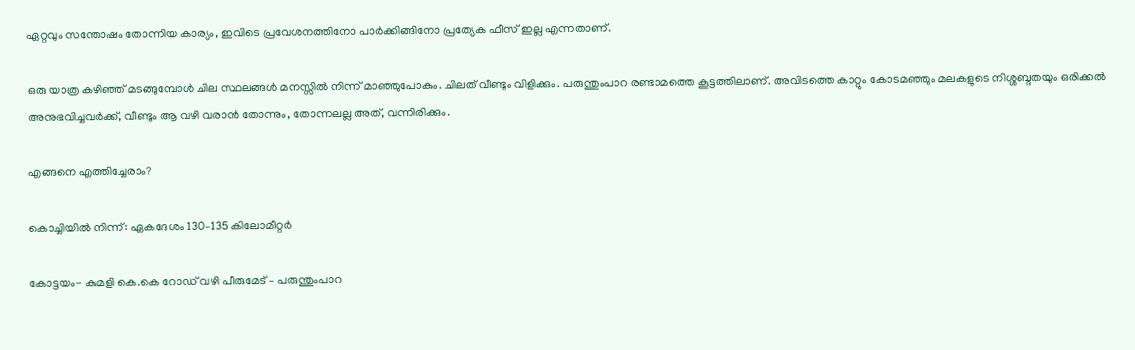ഏറ്റവും സന്തോഷം തോന്നിയ കാര്യം, ഇവിടെ പ്രവേശനത്തിനോ പാർക്കിങ്ങിനോ പ്രത്യേക ഫീസ് ഇല്ല എന്നതാണ്.

ഒരു യാത്ര കഴിഞ്ഞ് മടങ്ങുമ്പോൾ ചില സ്ഥലങ്ങൾ മനസ്സിൽ നിന്ന് മാഞ്ഞുപോകും. ചിലത് വീണ്ടും വിളിക്കും. പരുന്തുംപാറ രണ്ടാമത്തെ കൂട്ടത്തിലാണ്. അവിടത്തെ കാറ്റും കോടമഞ്ഞും മലകളുടെ നിശ്ശബ്ദതയും ഒരിക്കൽ അനുഭവിച്ചവർക്ക്, വീണ്ടും ആ വഴി വരാൻ തോന്നും, തോന്നലല്ല അത്, വന്നിരിക്കും.

എങ്ങനെ എത്തിച്ചേരാം?

കൊച്ചിയിൽ നിന്ന്: ഏകദേശം 130–135 കിലോമീറ്റർ

കോട്ടയം- കുമളി കെ.കെ റോഡ് വഴി പീരുമേട് – പരുന്തുംപാറ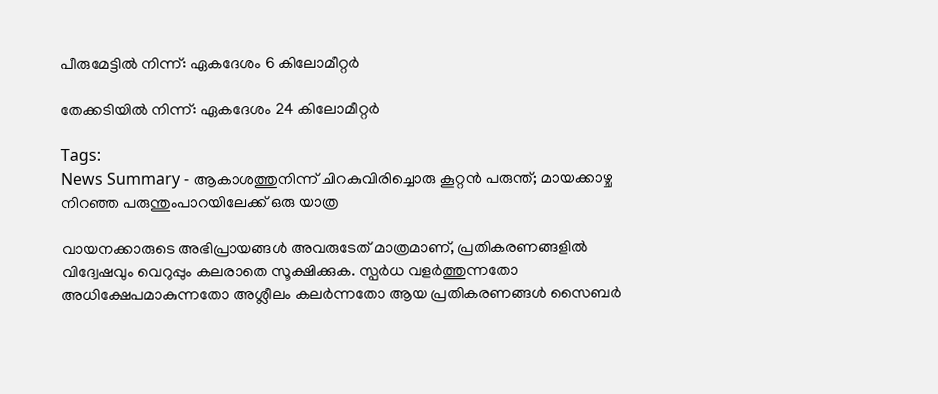പീരുമേട്ടിൽ നിന്ന്: ഏകദേശം 6 കിലോമീറ്റർ

തേക്കടിയിൽ നിന്ന്: ഏകദേശം 24 കിലോമീറ്റർ

Tags:
News Summary - ആകാശത്തുനിന്ന് ചിറകുവിരിച്ചൊരു കൂറ്റൻ പരുന്ത്; മായക്കാഴ്ച നിറഞ്ഞ പരുന്തുംപാറയിലേക്ക് ഒരു യാത്ര

വായനക്കാരുടെ അഭിപ്രായങ്ങള്‍ അവരുടേത് മാത്രമാണ്, പ്രതികരണങ്ങളിൽ വിദ്വേഷവും വെറുപ്പും കലരാതെ സൂക്ഷിക്കുക. സ്പർധ വളർത്തുന്നതോ അധിക്ഷേപമാകുന്നതോ അശ്ലീലം കലർന്നതോ ആയ പ്രതികരണങ്ങൾ സൈബർ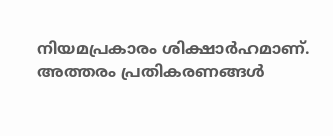നിയമപ്രകാരം ശിക്ഷാർഹമാണ്. അത്തരം പ്രതികരണങ്ങൾ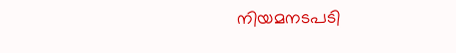നിയമനടപടി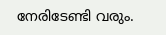നേരിടേണ്ടി വരും.